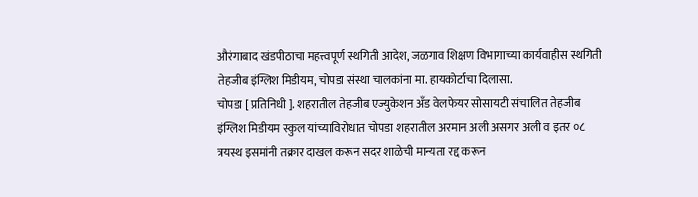औरंगाबाद खंडपीठाचा महत्त्वपूर्ण स्थगिती आदेश, जळगाव शिक्षण विभागाच्या कार्यवाहीस स्थगिती तेहजीब इंग्लिश मिडीयम, चोपडा संस्था चालकांना मा. हायकोर्टाचा दिलासा.
चोपडा [ प्रतिनिधी ]. शहरातील तेहजीब एज्युकेशन अँड वेलफेयर सोसायटी संचालित तेहजीब इंग्लिश मिडीयम स्कुल यांच्याविरोधात चोपडा शहरातील अरमान अली असगर अली व इतर ०८ त्रयस्थ इसमांनी तक्रार दाखल करून सदर शाळेची मान्यता रद्द करून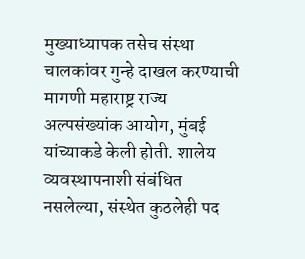मुख्याध्यापक तसेच संस्था चालकांवर गुन्हे दाखल करण्याची मागणी महाराष्ट्र राज्य अल्पसंख्यांक आयोग, मुंबई यांच्याकडे केली होती. शालेय व्यवस्थापनाशी संबंधित नसलेल्या, संस्थेत कुठलेही पद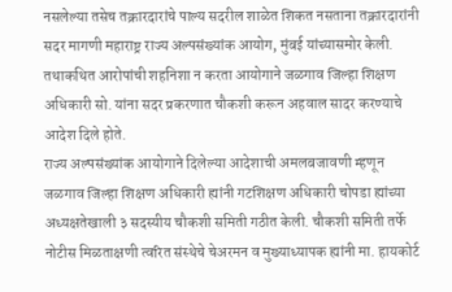नसलेल्या तसेच तक्रारदारांचे पाल्य सदरील शाळेत शिकत नसताना तक्रारदारांनी सदर मागणी महाराष्ट्र राज्य अल्पसंख्यांक आयोग, मुंबई यांच्यासमोर केली. तथाकथित आरोपांची शहनिशा न करता आयोगाने जळगाव जिल्हा शिक्षण अधिकारी सो. यांना सदर प्रकरणात चौकशी करून अहवाल सादर करण्याचे आदेश दिले होते.
राज्य अल्पसंख्यांक आयोगाने दिलेल्या आदेशाची अमलबजावणी म्हणून जळगाव जिल्हा शिक्षण अधिकारी ह्यांनी गटशिक्षण अधिकारी चोपडा ह्यांच्या अध्यक्षतेखाली ३ सदस्यीय चौकशी समिती गठीत केली. चौकशी समिती तर्फे नोटीस मिळताक्षणी त्वरित संस्थेचे चेअरमन व मुख्याध्यापक ह्यांनी मा. हायकोर्ट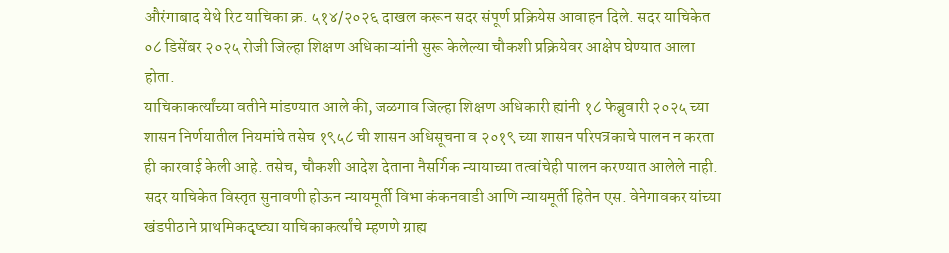औरंगाबाद येथे रिट याचिका क्र. ५१४/२०२६ दाखल करून सदर संपूर्ण प्रक्रियेस आवाहन दिले. सदर याचिकेत ०८ डिसेंबर २०२५ रोजी जिल्हा शिक्षण अधिकाऱ्यांनी सुरू केलेल्या चौकशी प्रक्रियेवर आक्षेप घेण्यात आला होता.
याचिकाकर्त्यांच्या वतीने मांडण्यात आले की, जळगाव जिल्हा शिक्षण अधिकारी ह्यांनी १८ फेब्रुवारी २०२५ च्या शासन निर्णयातील नियमांचे तसेच १९५८ ची शासन अधिसूचना व २०१९ च्या शासन परिपत्रकाचे पालन न करता ही कारवाई केली आहे. तसेच, चौकशी आदेश देताना नैसर्गिक न्यायाच्या तत्वांचेही पालन करण्यात आलेले नाही.
सदर याचिकेत विस्तृत सुनावणी होऊन न्यायमूर्ती विभा कंकनवाडी आणि न्यायमूर्ती हितेन एस. वेनेगावकर यांच्या खंडपीठाने प्राथमिकदृष्ट्या याचिकाकर्त्यांचे म्हणणे ग्राह्य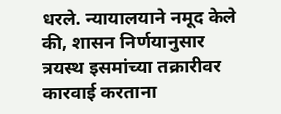धरले. न्यायालयाने नमूद केले की, शासन निर्णयानुसार त्रयस्थ इसमांच्या तक्रारीवर कारवाई करताना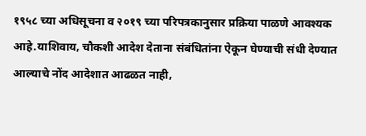१९५८ च्या अधिसूचना व २०१९ च्या परिपत्रकानुसार प्रक्रिया पाळणे आवश्यक आहे.याशिवाय, चौकशी आदेश देताना संबंधितांना ऐकून घेण्याची संधी देण्यात आल्याचे नोंद आदेशात आढळत नाही,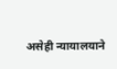असेही न्यायालयाने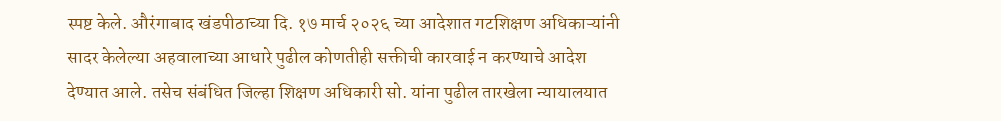स्पष्ट केले. औरंगाबाद खंडपीठाच्या दि. १७ मार्च २०२६ च्या आदेशात गटशिक्षण अधिकाऱ्यांनी सादर केलेल्या अहवालाच्या आधारे पुढील कोणतीही सक्तीची कारवाई न करण्याचे आदेश देण्यात आले. तसेच संबंधित जिल्हा शिक्षण अधिकारी सो. यांना पुढील तारखेला न्यायालयात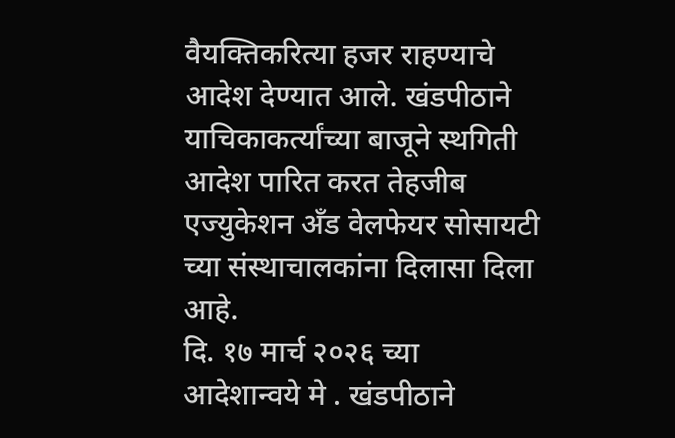वैयक्तिकरित्या हजर राहण्याचे आदेश देण्यात आले. खंडपीठाने याचिकाकर्त्यांच्या बाजूने स्थगिती आदेश पारित करत तेहजीब एज्युकेशन अँड वेलफेयर सोसायटी च्या संस्थाचालकांना दिलासा दिला आहे.
दि. १७ मार्च २०२६ च्या आदेशान्वये मे . खंडपीठाने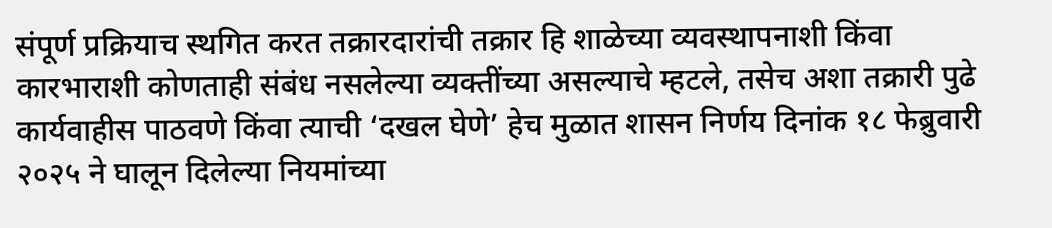संपूर्ण प्रक्रियाच स्थगित करत तक्रारदारांची तक्रार हि शाळेच्या व्यवस्थापनाशी किंवा कारभाराशी कोणताही संबंध नसलेल्या व्यक्तींच्या असल्याचे म्हटले, तसेच अशा तक्रारी पुढे कार्यवाहीस पाठवणे किंवा त्याची ‘दखल घेणे’ हेच मुळात शासन निर्णय दिनांक १८ फेब्रुवारी २०२५ ने घालून दिलेल्या नियमांच्या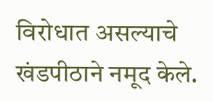विरोधात असल्याचे खंडपीठाने नमूद केले.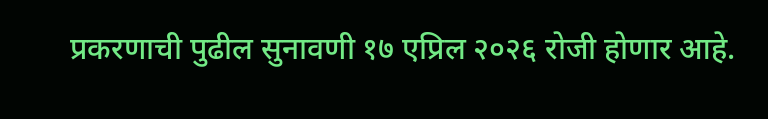प्रकरणाची पुढील सुनावणी १७ एप्रिल २०२६ रोजी होणार आहे.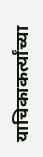याचिकाकर्त्यांच्या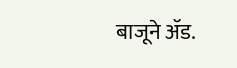बाजूने ॲड.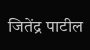जितेंद्र पाटील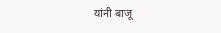यांनी बाजू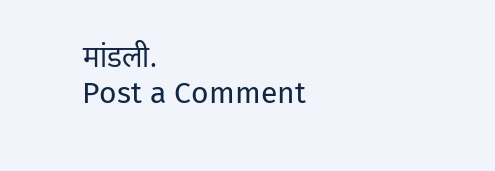मांडली.
Post a Comment